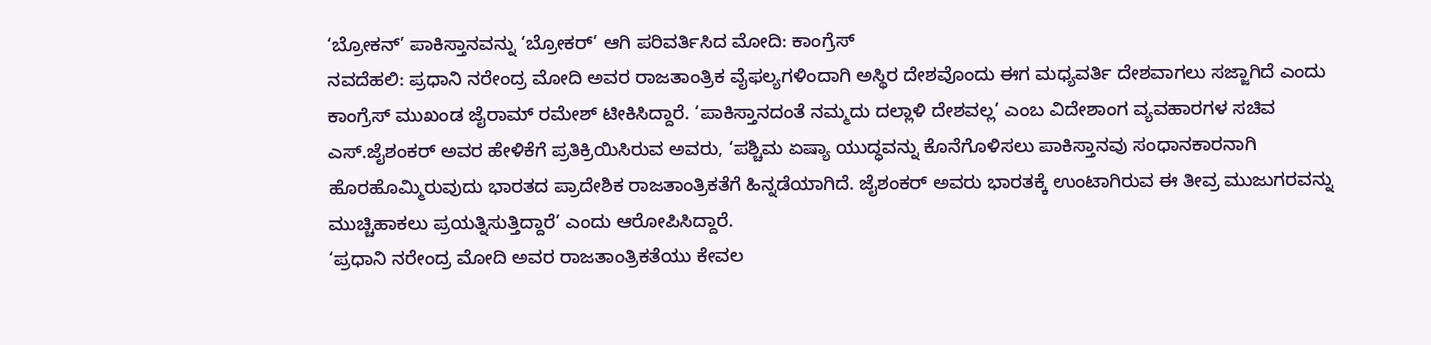‘ಬ್ರೋಕನ್’ ಪಾಕಿಸ್ತಾನವನ್ನು ‘ಬ್ರೋಕರ್’ ಆಗಿ ಪರಿವರ್ತಿಸಿದ ಮೋದಿ: ಕಾಂಗ್ರೆಸ್
ನವದೆಹಲಿ: ಪ್ರಧಾನಿ ನರೇಂದ್ರ ಮೋದಿ ಅವರ ರಾಜತಾಂತ್ರಿಕ ವೈಫಲ್ಯಗಳಿಂದಾಗಿ ಅಸ್ಥಿರ ದೇಶವೊಂದು ಈಗ ಮಧ್ಯವರ್ತಿ ದೇಶವಾಗಲು ಸಜ್ಜಾಗಿದೆ ಎಂದು ಕಾಂಗ್ರೆಸ್ ಮುಖಂಡ ಜೈರಾಮ್ ರಮೇಶ್ ಟೀಕಿಸಿದ್ದಾರೆ. ‘ಪಾಕಿಸ್ತಾನದಂತೆ ನಮ್ಮದು ದಲ್ಲಾಳಿ ದೇಶವಲ್ಲ’ ಎಂಬ ವಿದೇಶಾಂಗ ವ್ಯವಹಾರಗಳ ಸಚಿವ ಎಸ್.ಜೈಶಂಕರ್ ಅವರ ಹೇಳಿಕೆಗೆ ಪ್ರತಿಕ್ರಿಯಿಸಿರುವ ಅವರು, ‘ಪಶ್ಚಿಮ ಏಷ್ಯಾ ಯುದ್ಧವನ್ನು ಕೊನೆಗೊಳಿಸಲು ಪಾಕಿಸ್ತಾನವು ಸಂಧಾನಕಾರನಾಗಿ ಹೊರಹೊಮ್ಮಿರುವುದು ಭಾರತದ ಪ್ರಾದೇಶಿಕ ರಾಜತಾಂತ್ರಿಕತೆಗೆ ಹಿನ್ನಡೆಯಾಗಿದೆ. ಜೈಶಂಕರ್ ಅವರು ಭಾರತಕ್ಕೆ ಉಂಟಾಗಿರುವ ಈ ತೀವ್ರ ಮುಜುಗರವನ್ನು ಮುಚ್ಚಿಹಾಕಲು ಪ್ರಯತ್ನಿಸುತ್ತಿದ್ದಾರೆ’ ಎಂದು ಆರೋಪಿಸಿದ್ದಾರೆ.
‘ಪ್ರಧಾನಿ ನರೇಂದ್ರ ಮೋದಿ ಅವರ ರಾಜತಾಂತ್ರಿಕತೆಯು ಕೇವಲ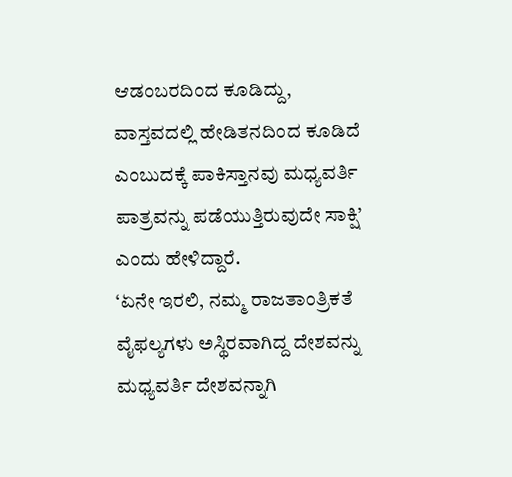ಆಡಂಬರದಿಂದ ಕೂಡಿದ್ದು, ವಾಸ್ತವದಲ್ಲಿ ಹೇಡಿತನದಿಂದ ಕೂಡಿದೆ ಎಂಬುದಕ್ಕೆ ಪಾಕಿಸ್ತಾನವು ಮಧ್ಯವರ್ತಿ ಪಾತ್ರವನ್ನು ಪಡೆಯುತ್ತಿರುವುದೇ ಸಾಕ್ಷಿ’ ಎಂದು ಹೇಳಿದ್ದಾರೆ.
‘ಏನೇ ಇರಲಿ, ನಮ್ಮ ರಾಜತಾಂತ್ರಿಕತೆ ವೈಫಲ್ಯಗಳು ಅಸ್ಥಿರವಾಗಿದ್ದ ದೇಶವನ್ನು ಮಧ್ಯವರ್ತಿ ದೇಶವನ್ನಾಗಿ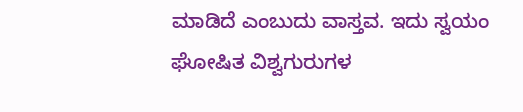ಮಾಡಿದೆ ಎಂಬುದು ವಾಸ್ತವ. ಇದು ಸ್ವಯಂ ಘೋಷಿತ ವಿಶ್ವಗುರುಗಳ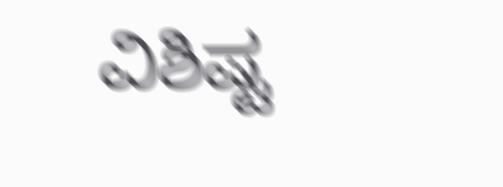ವಿಶಿಷ್ಟ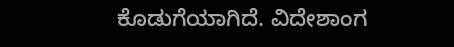ಕೊಡುಗೆಯಾಗಿದೆ. ವಿದೇಶಾಂಗ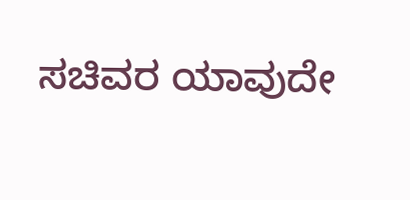ಸಚಿವರ ಯಾವುದೇ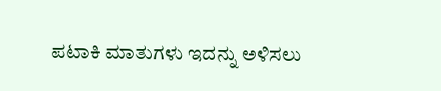ಪಟಾಕಿ ಮಾತುಗಳು ಇದನ್ನು ಅಳಿಸಲು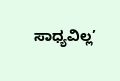ಸಾಧ್ಯವಿಲ್ಲ’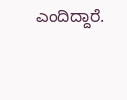ಎಂದಿದ್ದಾರೆ.